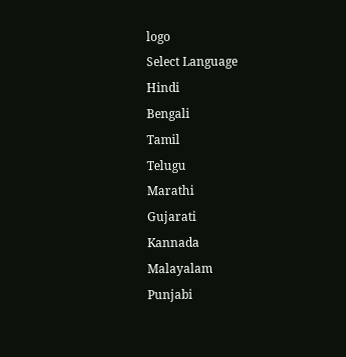logo
Select Language
Hindi
Bengali
Tamil
Telugu
Marathi
Gujarati
Kannada
Malayalam
Punjabi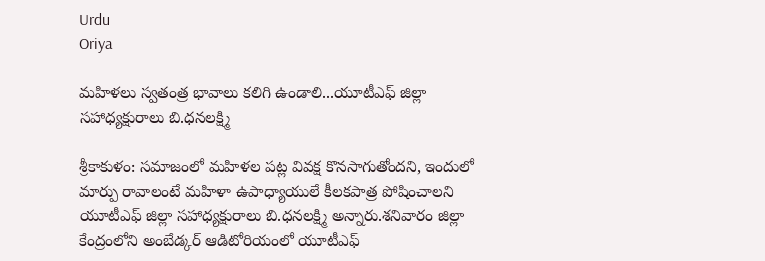Urdu
Oriya

మహిళలు స్వతంత్ర భావాలు కలిగి ఉండాలి...యూటీఎఫ్‌ జిల్లా సహాధ్యక్షురాలు బి.ధనలక్ష్మి

శ్రీకాకుళం: సమాజంలో మహిళల పట్ల వివక్ష కొనసాగుతోందని, ఇందులో మార్పు రావాలంటే మహిళా ఉపాధ్యాయులే కీలకపాత్ర పోషించాలని యూటీఎఫ్‌ జిల్లా సహాధ్యక్షురాలు బి.ధనలక్ష్మి అన్నారు.శనివారం జిల్లా కేంద్రంలోని అంబేడ్కర్‌ ఆడిటోరియంలో యూటీఎఫ్‌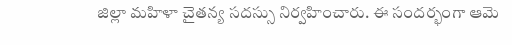జిల్లా మహిళా చైతన్య సదస్సు నిర్వహించారు. ఈ సందర్భంగా ఆమె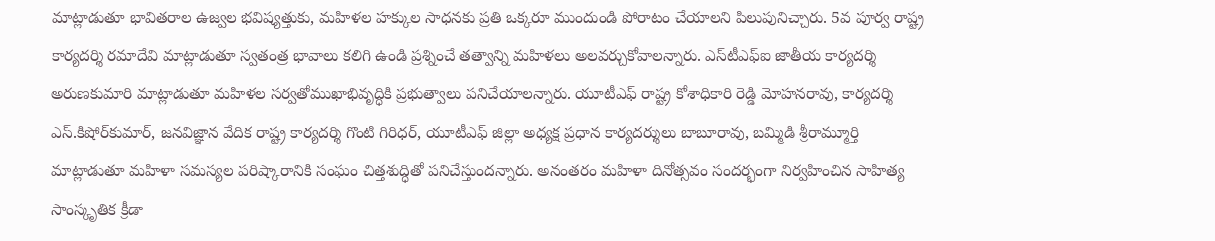మాట్లాడుతూ భావితరాల ఉజ్వల భవిష్యత్తుకు, మహిళల హక్కుల సాధనకు ప్రతి ఒక్కరూ ముందుండి పోరాటం చేయాలని పిలుపునిచ్చారు. 5వ పూర్వ రాష్ట్ర కార్యదర్శి రమాదేవి మాట్లాడుతూ స్వతంత్ర భావాలు కలిగి ఉండి ప్రశ్నించే తత్వాన్ని మహిళలు అలవర్చుకోవాలన్నారు. ఎస్‌టీఎఫ్‌ఐ జాతీయ కార్యదర్శి అరుణకుమారి మాట్లాడుతూ మహిళల సర్వతోముఖాభివృద్ధికి ప్రభుత్వాలు పనిచేయాలన్నారు. యూటీఎఫ్‌ రాష్ట్ర కోశాధికారి రెడ్డి మోహనరావు, కార్యదర్శి ఎస్‌.కిషోర్‌కుమార్‌, జనవిజ్ఞాన వేదిక రాష్ట్ర కార్యదర్శి గొంటి గిరిధర్‌, యూటీఎఫ్‌ జిల్లా అధ్యక్ష ప్రధాన కార్యదర్శులు బాబూరావు, బమ్మిడి శ్రీరామ్మూర్తి మాట్లాడుతూ మహిళా సమస్యల పరిష్కారానికి సంఘం చిత్తశుద్ధితో పనిచేస్తుందన్నారు. అనంతరం మహిళా దినోత్సవం సందర్భంగా నిర్వహించిన సాహిత్య సాంస్కృతిక క్రీడా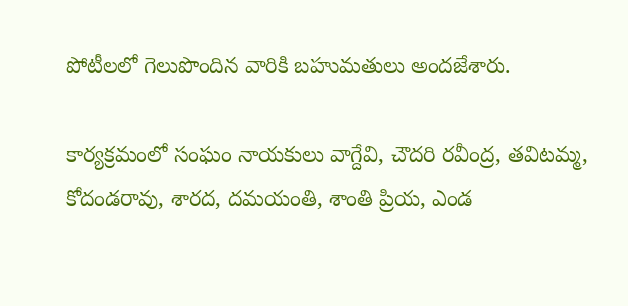పోటీలలో గెలుపొందిన వారికి బహుమతులు అందజేశారు.

కార్యక్రమంలో సంఘం నాయకులు వాగ్దేవి, చౌదరి రవీంద్ర, తవిటమ్మ, కోదండరావు, శారద, దమయంతి, శాంతి ప్రియ, ఎండ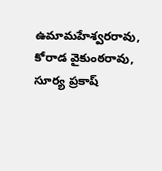ఉమామహేశ్వరరావు, కోరాడ వైకుంఠరావు, సూర్య ప్రకాష్‌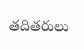తదితరులు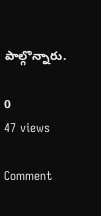పాల్గొన్నారు.

0
47 views

Comment